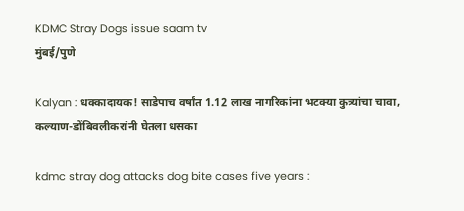KDMC Stray Dogs issue saam tv
मुंबई/पुणे

Kalyan : धक्कादायक! साडेपाच वर्षांत 1.12 लाख नागरिकांना भटक्या कुत्र्यांचा चावा, कल्याण-डोंबिवलीकरांनी घेतला धसका

kdmc stray dog attacks dog bite cases five years :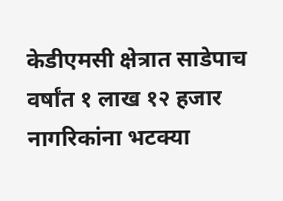केडीएमसी क्षेत्रात साडेपाच वर्षांत १ लाख १२ हजार नागरिकांना भटक्या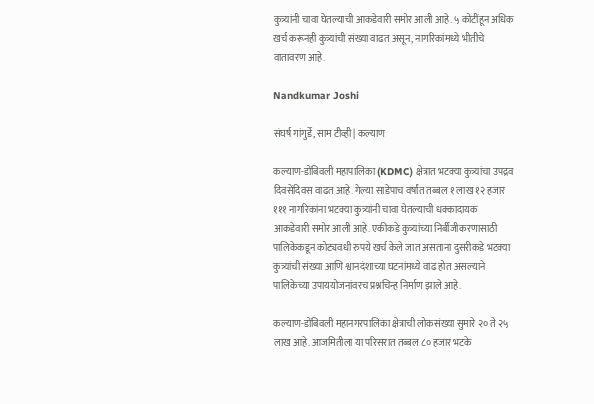कुत्र्यांनी चावा घेतल्याची आकडेवारी समोर आली आहे. ५ कोटींहून अधिक खर्च करूनही कुत्र्यांची संख्या वाढत असून, नागरिकांमध्ये भीतीचे वातावरण आहे.

Nandkumar Joshi

संघर्ष गांगुर्डे, साम टीव्ही | कल्याण

कल्याण-डोंबिवली महापालिका (KDMC) क्षेत्रात भटक्या कुत्र्यांचा उपद्रव दिवसेंदिवस वाढत आहे. गेल्या साडेपाच वर्षांत तब्बल १ लाख १२ हजार १११ नागरिकांना भटक्या कुत्र्यांनी चावा घेतल्याची धक्कादायक आकडेवारी समोर आली आहे. एकीकडे कुत्र्यांच्या निर्बीजीकरणासाठी पालिकेकडून कोट्यवधी रुपये खर्च केले जात असताना दुसरीकडे भटक्या कुत्र्यांची संख्या आणि श्वानदंशाच्या घटनांमध्ये वाढ होत असल्याने पालिकेच्या उपाययोजनांवरच प्रश्नचिन्ह निर्माण झाले आहे.

कल्याण-डोंबिवली महानगरपालिका क्षेत्राची लोकसंख्या सुमारे २० ते २५ लाख आहे. आजमितीला या परिसरात तब्बल ८० हजार भटके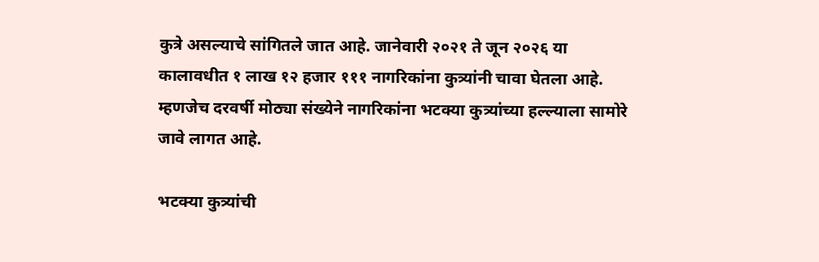कुत्रे असल्याचे सांगितले जात आहे. जानेवारी २०२१ ते जून २०२६ या कालावधीत १ लाख १२ हजार १११ नागरिकांना कुत्र्यांनी चावा घेतला आहे. म्हणजेच दरवर्षी मोठ्या संख्येने नागरिकांना भटक्या कुत्र्यांच्या हल्ल्याला सामोरे जावे लागत आहे.

भटक्या कुत्र्यांची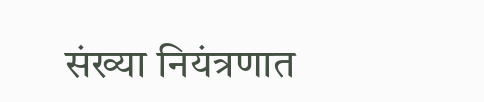संख्या नियंत्रणात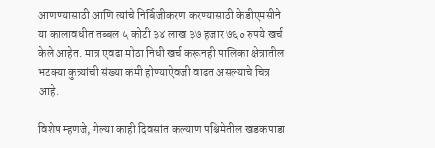आणण्यासाठी आणि त्यांचे निर्बिजीकरण करण्यासाठी केडीएमसीने या कालावधीत तब्बल ५ कोटी ३४ लाख ३७ हजार ७६० रुपये खर्च केले आहेत. मात्र एवढा मोठा निधी खर्च करूनही पालिका क्षेत्रातील भटक्या कुत्र्यांची संख्या कमी होण्याऐवजी वाढत असल्याचे चित्र आहे.

विशेष म्हणजे, गेल्या काही दिवसांत कल्याण पश्चिमेतील खडकपाडा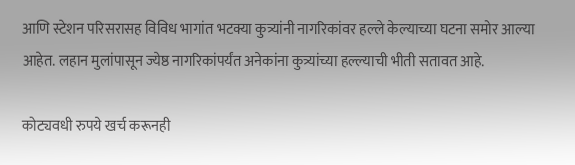आणि स्टेशन परिसरासह विविध भागांत भटक्या कुत्र्यांनी नागरिकांवर हल्ले केल्याच्या घटना समोर आल्या आहेत. लहान मुलांपासून ज्येष्ठ नागरिकांपर्यंत अनेकांना कुत्र्यांच्या हल्ल्याची भीती सतावत आहे.

कोट्यवधी रुपये खर्च करूनही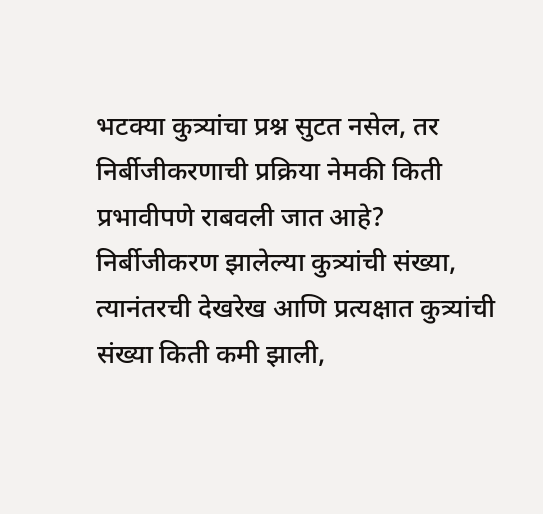भटक्या कुत्र्यांचा प्रश्न सुटत नसेल, तर निर्बीजीकरणाची प्रक्रिया नेमकी किती प्रभावीपणे राबवली जात आहे? निर्बीजीकरण झालेल्या कुत्र्यांची संख्या, त्यानंतरची देखरेख आणि प्रत्यक्षात कुत्र्यांची संख्या किती कमी झाली,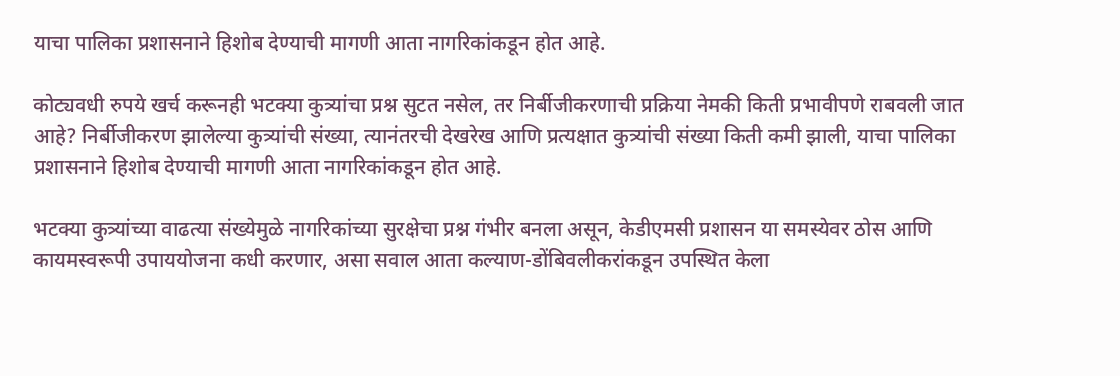याचा पालिका प्रशासनाने हिशोब देण्याची मागणी आता नागरिकांकडून होत आहे.

कोट्यवधी रुपये खर्च करूनही भटक्या कुत्र्यांचा प्रश्न सुटत नसेल, तर निर्बीजीकरणाची प्रक्रिया नेमकी किती प्रभावीपणे राबवली जात आहे? निर्बीजीकरण झालेल्या कुत्र्यांची संख्या, त्यानंतरची देखरेख आणि प्रत्यक्षात कुत्र्यांची संख्या किती कमी झाली, याचा पालिका प्रशासनाने हिशोब देण्याची मागणी आता नागरिकांकडून होत आहे.

भटक्या कुत्र्यांच्या वाढत्या संख्येमुळे नागरिकांच्या सुरक्षेचा प्रश्न गंभीर बनला असून, केडीएमसी प्रशासन या समस्येवर ठोस आणि कायमस्वरूपी उपाययोजना कधी करणार, असा सवाल आता कल्याण-डोंबिवलीकरांकडून उपस्थित केला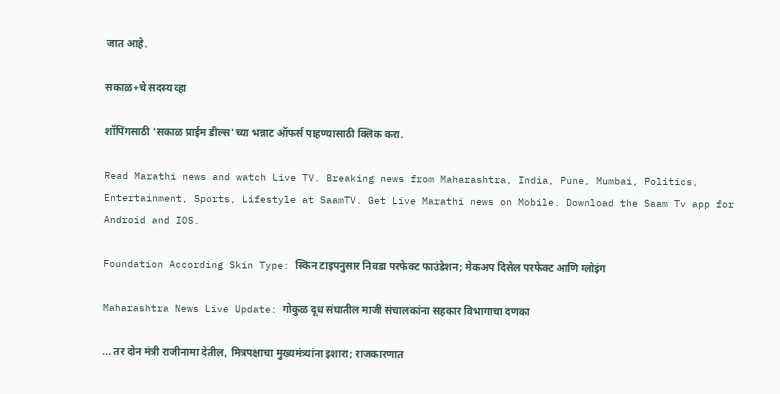जात आहे.

सकाळ+चे सदस्य व्हा

शॉपिंगसाठी 'सकाळ प्राईम डील्स'च्या भन्नाट ऑफर्स पाहण्यासाठी क्लिक करा.

Read Marathi news and watch Live TV. Breaking news from Maharashtra, India, Pune, Mumbai, Politics, Entertainment, Sports, Lifestyle at SaamTV. Get Live Marathi news on Mobile. Download the Saam Tv app for Android and IOS.

Foundation According Skin Type: स्किन टाइपनुसार निवडा परफेक्ट फाउंडेशन; मेकअप दिसेल परफेक्ट आणि ग्लोइंग

Maharashtra News Live Update: गोकुळ दूध संघातील माजी संचालकांना सहकार विभागाचा दणका

... तर दोन मंत्री राजीनामा देतील, मित्रपक्षाचा मुख्यमंत्र्यांना इशारा; राजकारणात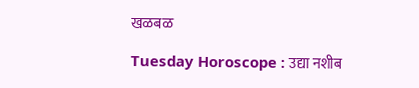खळबळ

Tuesday Horoscope : उद्या नशीब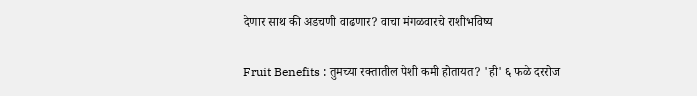देणार साथ की अडचणी वाढणार? वाचा मंगळवारचे राशीभविष्य

Fruit Benefits : तुमच्या रक्तातील पेशी कमी होतायत? 'ही' ६ फळे दररोज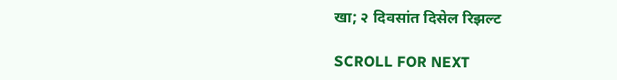खा; २ दिवसांत दिसेल रिझल्ट

SCROLL FOR NEXT